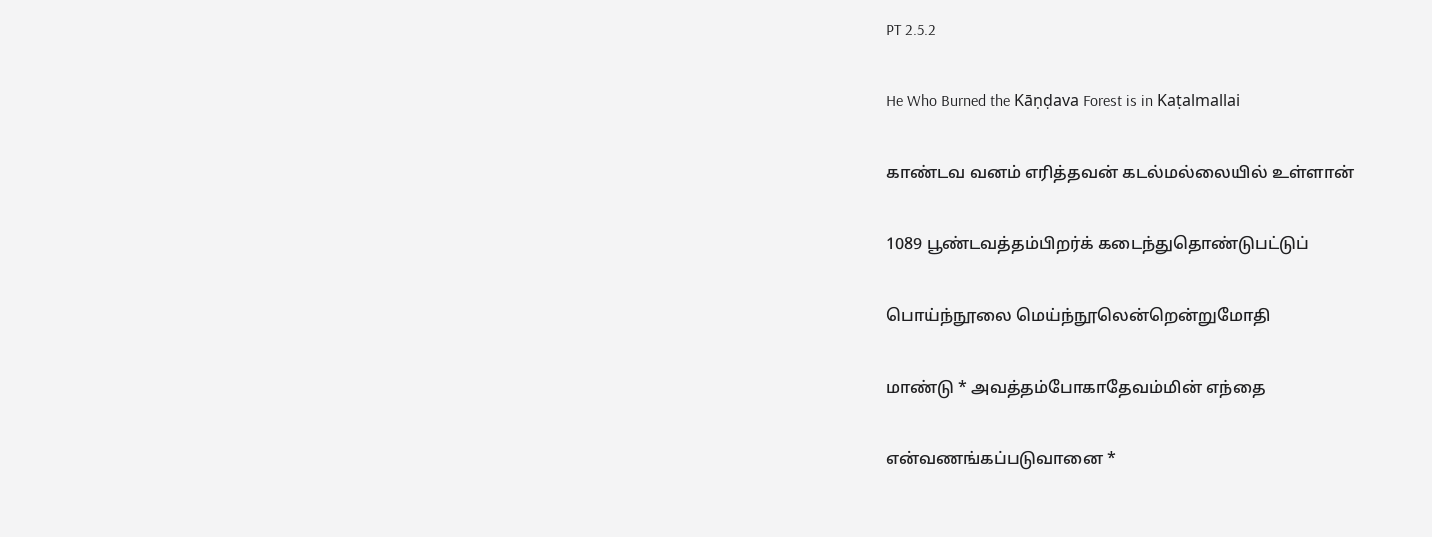PT 2.5.2

He Who Burned the Kāṇḍava Forest is in Kaṭalmallai

காண்டவ வனம் எரித்தவன் கடல்மல்லையில் உள்ளான்

1089 பூண்டவத்தம்பிறர்க் கடைந்துதொண்டுபட்டுப்

பொய்ந்நூலை மெய்ந்நூலென்றென்றுமோதி

மாண்டு * அவத்தம்போகாதேவம்மின் எந்தை

என்வணங்கப்படுவானை *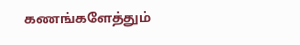கணங்களேத்தும்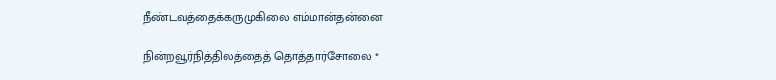நீண்டவத்தைக்கருமுகிலை எம்மான்தன்னை

நின்றவூர்நித்திலத்தைத் தொத்தார்சோலை *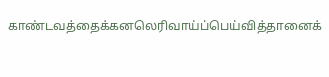காண்டவத்தைக்கனலெரிவாய்ப்பெய்வித்தானைக்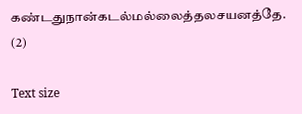கண்டதுநான்கடல்மல்லைத்தலசயனத்தே. (2)

Text size